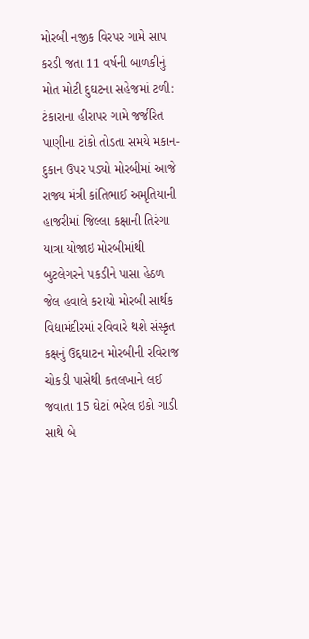મોરબી નજીક વિરપર ગામે સાપ કરડી જતા 11 વર્ષની બાળકીનું મોત મોટી દુઘટના સહેજમાં ટળી: ટંકારાના હીરાપર ગામે જર્જરિત પાણીના ટાંકો તોડતા સમયે મકાન-દુકાન ઉપર પડ્યો મોરબીમાં આજે રાજ્ય મંત્રી કાંતિભાઈ અમૃતિયાની હાજરીમાં જિલ્લા કક્ષાની તિરંગા યાત્રા યોજાઇ મોરબીમાંથી બુટલેગરને પકડીને પાસા હેઠળ જેલ હવાલે કરાયો મોરબી સાર્થક વિદ્યામંદીરમાં રવિવારે થશે સંસ્કૃત કક્ષનું ઉદ્દઘાટન મોરબીની રવિરાજ ચોકડી પાસેથી કતલખાને લઈ જવાતા 15 ઘેટાં ભરેલ ઇકો ગાડી સાથે બે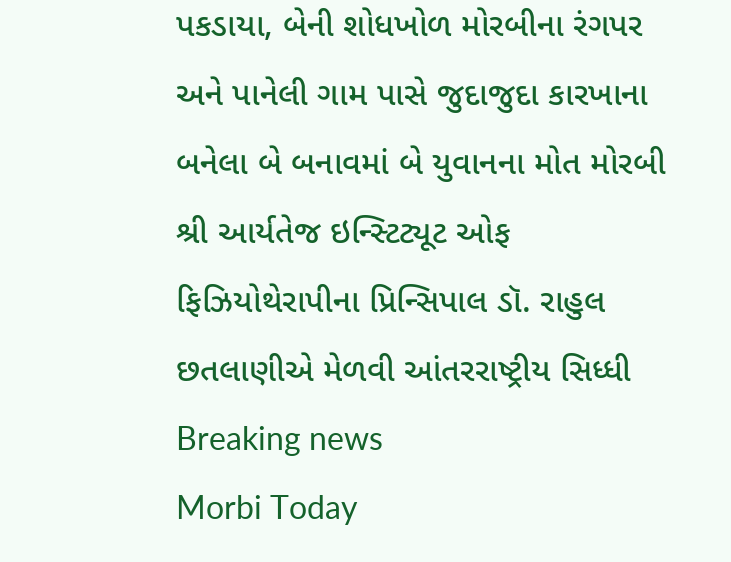પકડાયા, બેની શોધખોળ મોરબીના રંગપર અને પાનેલી ગામ પાસે જુદાજુદા કારખાના બનેલા બે બનાવમાં બે યુવાનના મોત મોરબી શ્રી આર્યતેજ ઇન્સ્ટિટ્યૂટ ઓફ ફિઝિયોથેરાપીના પ્રિન્સિપાલ ડૉ. રાહુલ છતલાણીએ મેળવી આંતરરાષ્ટ્રીય સિધ્ધી
Breaking news
Morbi Today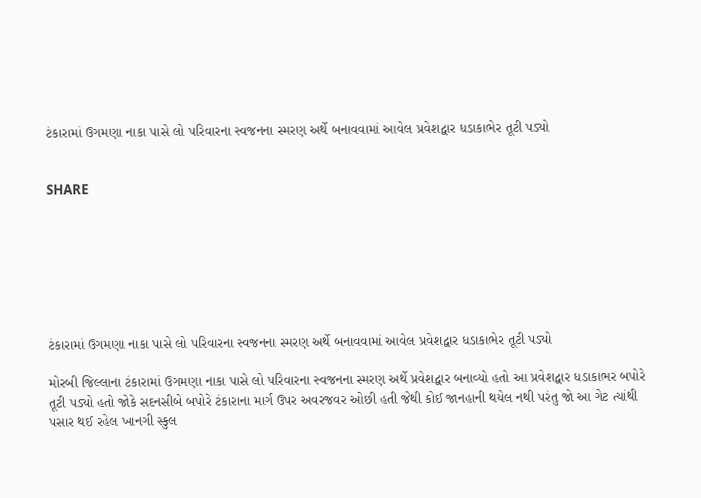ટંકારામાં ઉગમણા નાકા પાસે લો પરિવારના સ્વજનના સ્મરણ અર્થે બનાવવામાં આવેલ પ્રવેશદ્વાર ધડાકાભેર તૂટી પડ્યો


SHARE







ટંકારામાં ઉગમણા નાકા પાસે લો પરિવારના સ્વજનના સ્મરણ અર્થે બનાવવામાં આવેલ પ્રવેશદ્વાર ધડાકાભેર તૂટી પડ્યો

મોરબી જિલ્લાના ટંકારામાં ઉગમણા નાકા પાસે લો પરિવારના સ્વજનના સ્મરણ અર્થે પ્રવેશદ્વાર બનાવ્યો હતો આ પ્રવેશદ્વાર ધડાકાભર બપોરે તૂટી પડ્યો હતો જોકે સદનસીબે બપોરે ટંકારાના માર્ગ ઉપર અવરજવર ઓછી હતી જેથી કોઈ જાનહાની થયેલ નથી પરંતુ જો આ ગેટ ત્યાંથી પસાર થઈ રહેલ ખાનગી સ્કુલ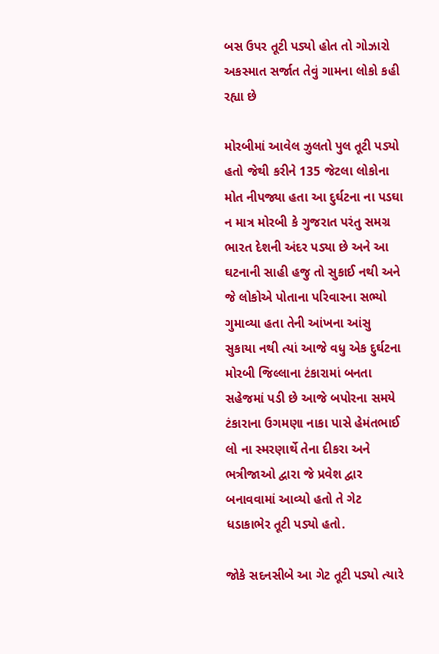બસ ઉપર તૂટી પડ્યો હોત તો ગોઝારો અકસ્માત સર્જાત તેવું ગામના લોકો કહી રહ્યા છે

મોરબીમાં આવેલ ઝુલતો પુલ તૂટી પડ્યો હતો જેથી કરીને 135 જેટલા લોકોના મોત નીપજ્યા હતા આ દુર્ઘટના ના પડઘા ન માત્ર મોરબી કે ગુજરાત પરંતુ સમગ્ર ભારત દેશની અંદર પડ્યા છે અને આ ઘટનાની સાહી હજુ તો સુકાઈ નથી અને જે લોકોએ પોતાના પરિવારના સભ્યો ગુમાવ્યા હતા તેની આંખના આંસુ સુકાયા નથી ત્યાં આજે વધુ એક દુર્ઘટના મોરબી જિલ્લાના ટંકારામાં બનતા સહેજમાં પડી છે આજે બપોરના સમયે ટંકારાના ઉગમણા નાકા પાસે હેમંતભાઈ લો ના સ્મરણાર્થે તેના દીકરા અને ભત્રીજાઓ દ્વારા જે પ્રવેશ દ્વાર બનાવવામાં આવ્યો હતો તે ગેટ ધડાકાભેર તૂટી પડ્યો હતો.

જોકે સદનસીબે આ ગેટ તૂટી પડ્યો ત્યારે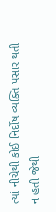ત્યાં નીચેથી કોઈ નિર્દોષ વ્યક્તિ પસાર થતી ન હતી જેથી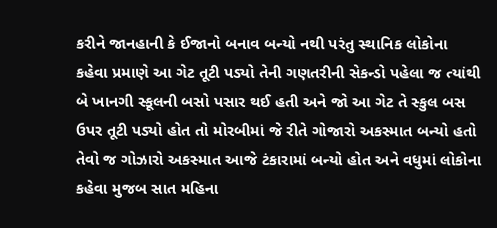કરીને જાનહાની કે ઈજાનો બનાવ બન્યો નથી પરંતુ સ્થાનિક લોકોના કહેવા પ્રમાણે આ ગેટ તૂટી પડ્યો તેની ગણતરીની સેકન્ડો પહેલા જ ત્યાંથી બે ખાનગી સ્કૂલની બસો પસાર થઈ હતી અને જો આ ગેટ તે સ્કુલ બસ ઉપર તૂટી પડ્યો હોત તો મોરબીમાં જે રીતે ગોજારો અકસ્માત બન્યો હતો તેવો જ ગોઝારો અકસ્માત આજે ટંકારામાં બન્યો હોત અને વધુમાં લોકોના કહેવા મુજબ સાત મહિના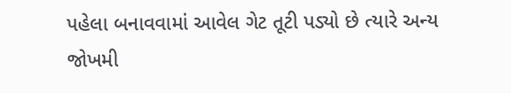પહેલા બનાવવામાં આવેલ ગેટ તૂટી પડ્યો છે ત્યારે અન્ય જોખમી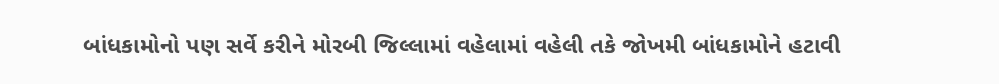બાંધકામોનો પણ સર્વે કરીને મોરબી જિલ્લામાં વહેલામાં વહેલી તકે જોખમી બાંધકામોને હટાવી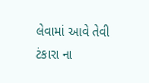લેવામાં આવે તેવી ટંકારા ના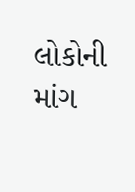લોકોની માંગ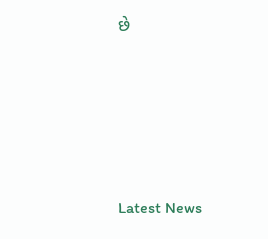છે






Latest News